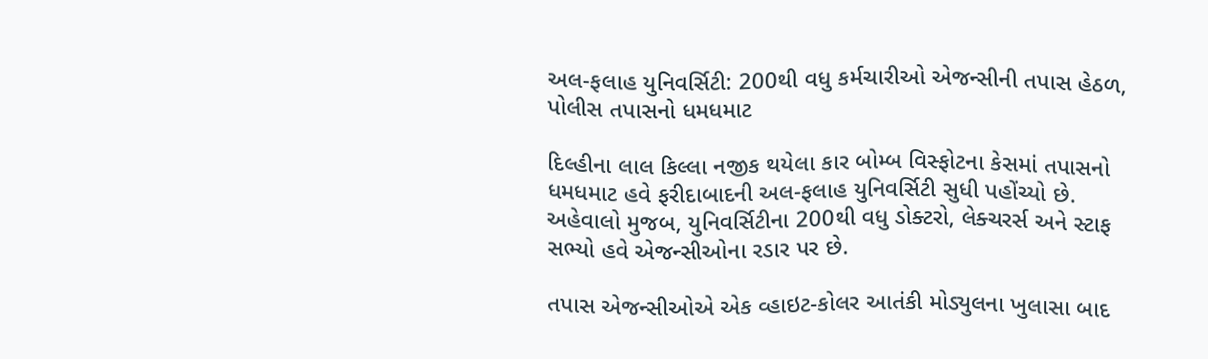અલ-ફલાહ યુનિવર્સિટી: 200થી વધુ કર્મચારીઓ એજન્સીની તપાસ હેઠળ, પોલીસ તપાસનો ધમધમાટ

દિલ્હીના લાલ કિલ્લા નજીક થયેલા કાર બોમ્બ વિસ્ફોટના કેસમાં તપાસનો ધમધમાટ હવે ફરીદાબાદની અલ-ફલાહ યુનિવર્સિટી સુધી પહોંચ્યો છે. અહેવાલો મુજબ, યુનિવર્સિટીના 200થી વધુ ડોક્ટરો, લેક્ચરર્સ અને સ્ટાફ સભ્યો હવે એજન્સીઓના રડાર પર છે.

તપાસ એજન્સીઓએ એક વ્હાઇટ-કોલર આતંકી મોડ્યુલના ખુલાસા બાદ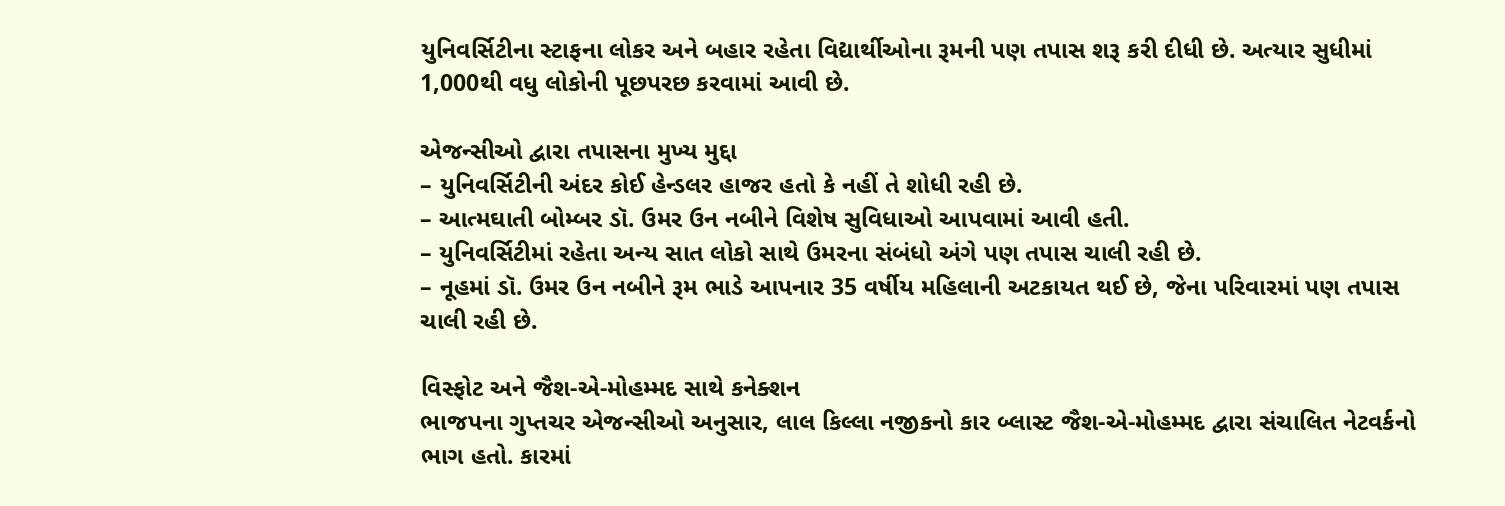યુનિવર્સિટીના સ્ટાફના લોકર અને બહાર રહેતા વિદ્યાર્થીઓના રૂમની પણ તપાસ શરૂ કરી દીધી છે. અત્યાર સુધીમાં 1,000થી વધુ લોકોની પૂછપરછ કરવામાં આવી છે.

એજન્સીઓ દ્વારા તપાસના મુખ્ય મુદ્દા
– યુનિવર્સિટીની અંદર કોઈ હેન્ડલર હાજર હતો કે નહીં તે શોધી રહી છે.
– આત્મઘાતી બોમ્બર ડૉ. ઉમર ઉન નબીને વિશેષ સુવિધાઓ આપવામાં આવી હતી.
– યુનિવર્સિટીમાં રહેતા અન્ય સાત લોકો સાથે ઉમરના સંબંધો અંગે પણ તપાસ ચાલી રહી છે.
– નૂહમાં ડૉ. ઉમર ઉન નબીને રૂમ ભાડે આપનાર 35 વર્ષીય મહિલાની અટકાયત થઈ છે, જેના પરિવારમાં પણ તપાસ ચાલી રહી છે.

વિસ્ફોટ અને જૈશ-એ-મોહમ્મદ સાથે કનેક્શન
ભાજપના ગુપ્તચર એજન્સીઓ અનુસાર, લાલ કિલ્લા નજીકનો કાર બ્લાસ્ટ જૈશ-એ-મોહમ્મદ દ્વારા સંચાલિત નેટવર્કનો ભાગ હતો. કારમાં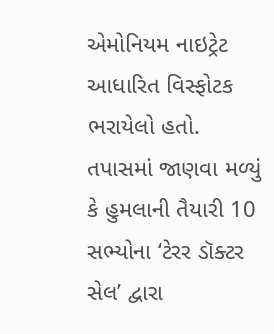એમોનિયમ નાઇટ્રેટ આધારિત વિસ્ફોટક ભરાયેલો હતો. તપાસમાં જાણવા મળ્યું કે હુમલાની તૈયારી 10 સભ્યોના ‘ટેરર ડૉક્ટર સેલ’ દ્વારા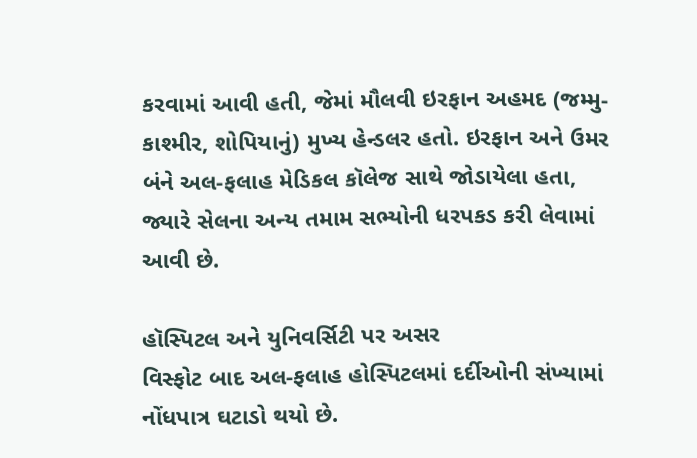કરવામાં આવી હતી, જેમાં મૌલવી ઇરફાન અહમદ (જમ્મુ-કાશ્મીર, શોપિયાનું) મુખ્ય હેન્ડલર હતો. ઇરફાન અને ઉમર બંને અલ-ફલાહ મેડિકલ કૉલેજ સાથે જોડાયેલા હતા, જ્યારે સેલના અન્ય તમામ સભ્યોની ધરપકડ કરી લેવામાં આવી છે.

હૉસ્પિટલ અને યુનિવર્સિટી પર અસર
વિસ્ફોટ બાદ અલ-ફલાહ હોસ્પિટલમાં દર્દીઓની સંખ્યામાં નોંધપાત્ર ઘટાડો થયો છે.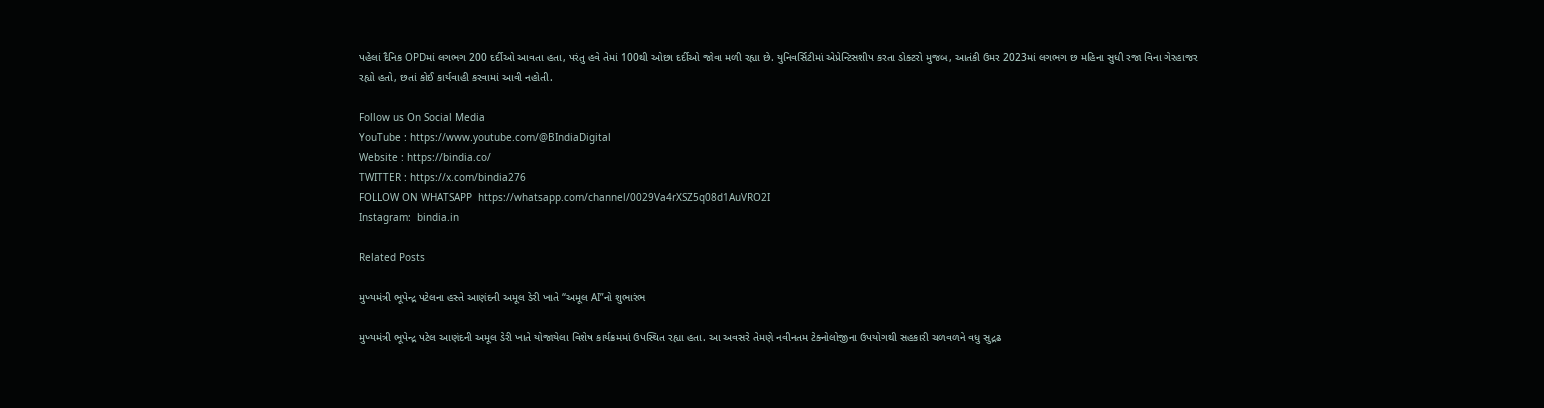પહેલાં દૈનિક OPDમાં લગભગ 200 દર્દીઓ આવતા હતા, પરંતુ હવે તેમાં 100થી ઓછા દર્દીઓ જોવા મળી રહ્યા છે. યુનિવર્સિટીમાં એપ્રેન્ટિસશીપ કરતા ડોક્ટરો મુજબ, આતંકી ઉમર 2023માં લગભગ છ મહિના સુધી રજા વિના ગેરહાજર રહ્યો હતો, છતાં કોઈ કાર્યવાહી કરવામાં આવી નહોતી.

Follow us On Social Media
YouTube : https://www.youtube.com/@BIndiaDigital
Website : https://bindia.co/
TWITTER : https://x.com/bindia276
FOLLOW ON WHATSAPP  https://whatsapp.com/channel/0029Va4rXSZ5q08d1AuVRO2I
Instagram:  bindia.in

Related Posts

મુખ્યમંત્રી ભૂપેન્દ્ર પટેલના હસ્તે આણંદની અમૂલ ડેરી ખાતે “અમૂલ AI”નો શુભારંભ

મુખ્યમંત્રી ભૂપેન્દ્ર પટેલ આણંદની અમૂલ ડેરી ખાતે યોજાયેલા વિશેષ કાર્યક્રમમાં ઉપસ્થિત રહ્યા હતા. આ અવસરે તેમણે નવીનતમ ટેક્નોલોજીના ઉપયોગથી સહકારી ચળવળને વધુ સુદ્રઢ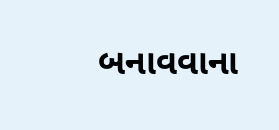બનાવવાના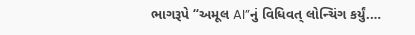ભાગરૂપે “અમૂલ AI”નું વિધિવત્ લોન્ચિંગ કર્યું.…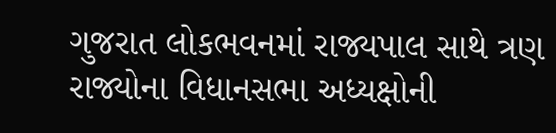ગુજરાત લોકભવનમાં રાજ્યપાલ સાથે ત્રણ રાજ્યોના વિધાનસભા અધ્યક્ષોની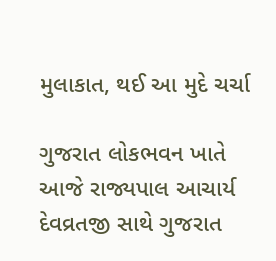મુલાકાત, થઈ આ મુદે ચર્ચા

ગુજરાત લોકભવન ખાતે આજે રાજ્યપાલ આચાર્ય દેવવ્રતજી સાથે ગુજરાત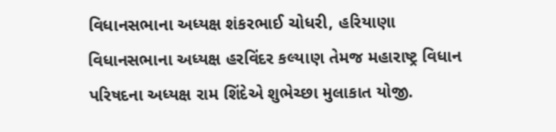વિધાનસભાના અધ્યક્ષ શંકરભાઈ ચોધરી, હરિયાણા વિધાનસભાના અધ્યક્ષ હરવિંદર કલ્યાણ તેમજ મહારાષ્ટ્ર વિધાન પરિષદના અધ્યક્ષ રામ શિંદેએ શુભેચ્છા મુલાકાત યોજી.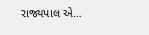રાજ્યપાલ એ…